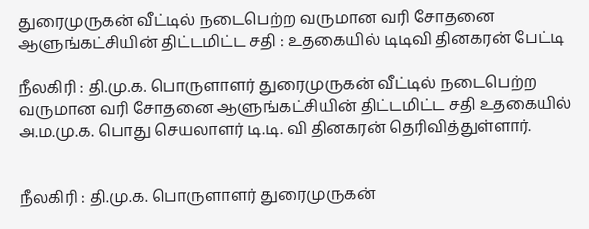துரைமுருகன் வீட்டில் நடைபெற்ற வருமான வரி சோதனை ஆளுங்கட்சியின் திட்டமிட்ட சதி : உதகையில் டிடிவி தினகரன் பேட்டி

நீலகிரி : தி.மு.க. பொருளாளர் துரைமுருகன் வீட்டில் நடைபெற்ற வருமான வரி சோதனை ஆளுங்கட்சியின் திட்டமிட்ட சதி உதகையில் அ.ம.மு.க. பொது செயலாளர் டி.டி. வி தினகரன் தெரிவித்துள்ளார்.


நீலகிரி : தி.மு.க. பொருளாளர் துரைமுருகன்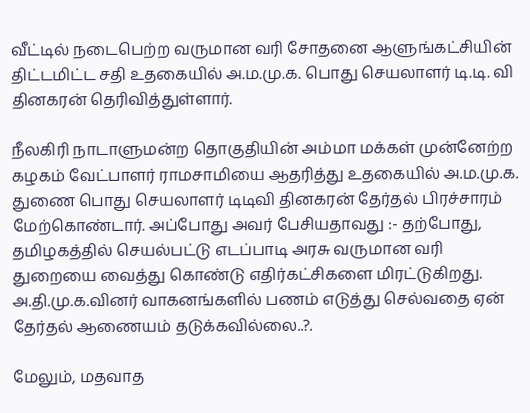வீட்டில் நடைபெற்ற வருமான வரி சோதனை ஆளுங்கட்சியின் திட்டமிட்ட சதி உதகையில் அ.ம.மு.க. பொது செயலாளர் டி.டி. வி தினகரன் தெரிவித்துள்ளார்.

நீலகிரி நாடாளுமன்ற தொகுதியின் அம்மா மக்கள் முன்னேற்ற கழகம் வேட்பாளர் ராமசாமியை ஆதரித்து உதகையில் அ.ம.மு.க. துணை பொது செயலாளர் டிடிவி தினகரன் தேர்தல் பிரச்சாரம் மேற்கொண்டார். அப்போது அவர் பேசியதாவது :- தற்போது, தமிழகத்தில் செயல்பட்டு எடப்பாடி அரசு வருமான வரி துறையை வைத்து கொண்டு எதிர்கட்சிகளை மிரட்டுகிறது. அ.தி.மு.க.வினர் வாகனங்களில் பணம் எடுத்து செல்வதை ஏன் தேர்தல் ஆணையம் தடுக்கவில்லை..?.

மேலும், மதவாத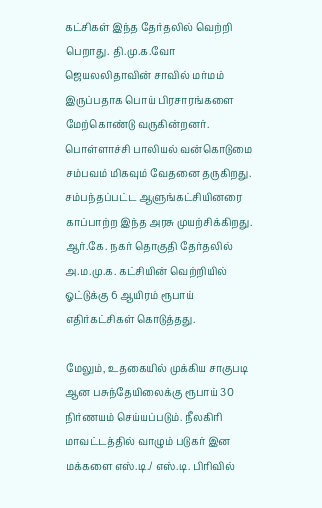கட்சிகள் இந்த தேர்தலில் வெற்றி பெறாது. தி.மு.க.வோ ஜெயலலிதாவின் சாவில் மர்மம் இருப்பதாக பொய் பிரசாரங்களை மேற்கொண்டு வருகின்றனர். பொள்ளாச்சி பாலியல் வன்கொடுமை சம்பவம் மிகவும் வேதனை தருகிறது. சம்பந்தப்பட்ட ஆளுங்கட்சியினரை காப்பாற்ற இந்த அரசு முயற்சிக்கிறது. ஆர்.கே. நகர் தொகுதி தேர்தலில் அ.ம.மு.க. கட்சியின் வெற்றியில் ஓட்டுக்கு 6 ஆயிரம் ரூபாய் எதிர்கட்சிகள் கொடுத்தது.

மேலும், உதகையில் முக்கிய சாகுபடி ஆன பசுந்தேயிலைக்கு ரூபாய் 30 நிர்ணயம் செய்யப்படும். நீலகிரி மாவட்டத்தில் வாழும் படுகர் இன மக்களை எஸ்.டி./ எஸ்.டி. பிரிவில்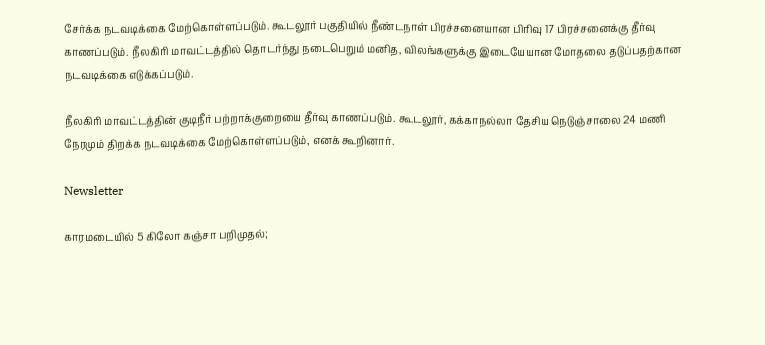சேர்க்க நடவடிக்கை மேற்கொள்ளப்படும். கூடலூர் பகுதியில் நீண்டநாள் பிரச்சனையான பிரிவு 17 பிரச்சனைக்கு தீர்வு காணப்படும். நீலகிரி மாவட்டத்தில் தொடர்ந்து நடைபெறும் மனித, விலங்களுக்கு இடையேயான மோதலை தடுப்பதற்கான நடவடிக்கை எடுக்கப்படும்.

நீலகிரி மாவட்டத்தின் குடிநீர் பற்றாக்குறையை தீர்வு காணப்படும். கூடலூர், கக்காநல்லா தேசிய நெடுஞ்சாலை 24 மணி நேரமும் திறக்க நடவடிக்கை மேற்கொள்ளப்படும், எனக் கூறினார்.

Newsletter

காரமடையில் 5 கிலோ கஞ்சா பறிமுதல்;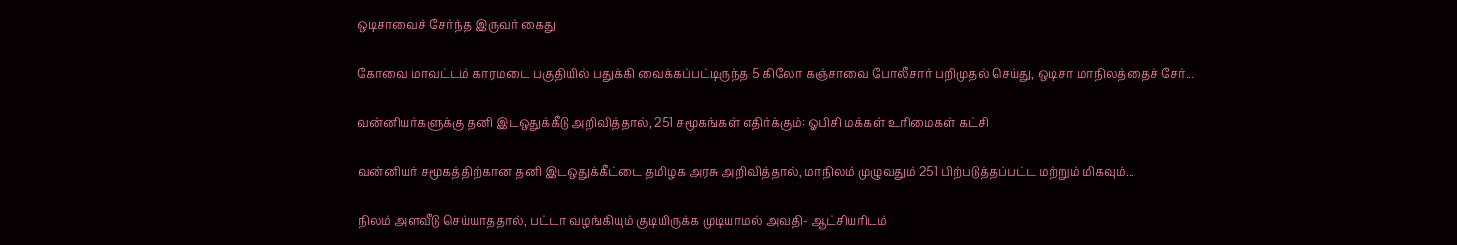ஒடிசாவைச் சேர்ந்த இருவர் கைது

கோவை மாவட்டம் காரமடை பகுதியில் பதுக்கி வைக்கப்பட்டிருந்த 5 கிலோ கஞ்சாவை போலீசார் பறிமுதல் செய்து, ஒடிசா மாநிலத்தைச் சேர்...

வன்னியர்களுக்கு தனி இடஒதுக்கீடு அறிவித்தால், 251 சமூகங்கள் எதிர்க்கும்: ஓபிசி மக்கள் உரிமைகள் கட்சி

வன்னியர் சமூகத்திற்கான தனி இடஒதுக்கீட்டை தமிழக அரசு அறிவித்தால், மாநிலம் முழுவதும் 251 பிற்படுத்தப்பட்ட மற்றும் மிகவும்...

நிலம் அளவீடு செய்யாததால், பட்டா வழங்கியும் குடியிருக்க முடியாமல் அவதி- ஆட்சியரிடம்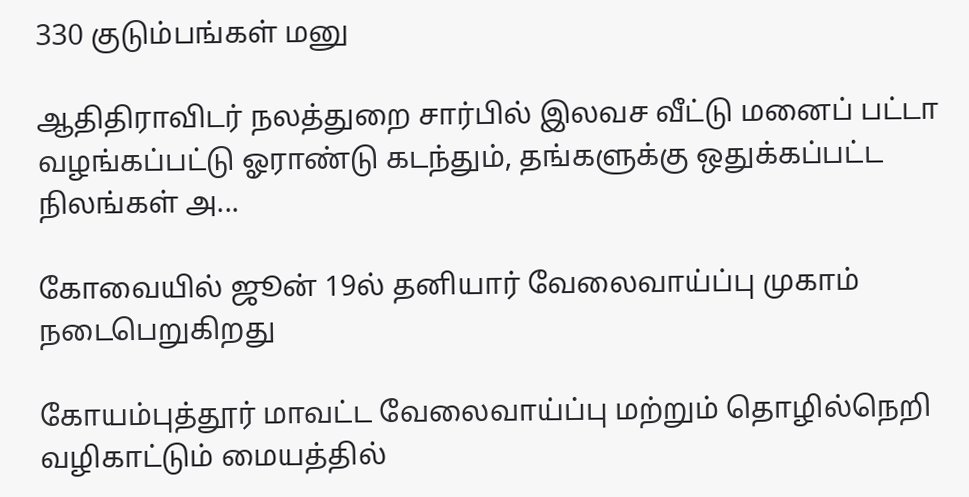330 குடும்பங்கள் மனு

ஆதிதிராவிடர் நலத்துறை சார்பில் இலவச வீட்டு மனைப் பட்டா வழங்கப்பட்டு ஓராண்டு கடந்தும், தங்களுக்கு ஒதுக்கப்பட்ட நிலங்கள் அ...

கோவையில் ஜூன் 19ல் தனியார் வேலைவாய்ப்பு முகாம் நடைபெறுகிறது

கோயம்புத்தூர் மாவட்ட வேலைவாய்ப்பு மற்றும் தொழில்நெறி வழிகாட்டும் மையத்தில்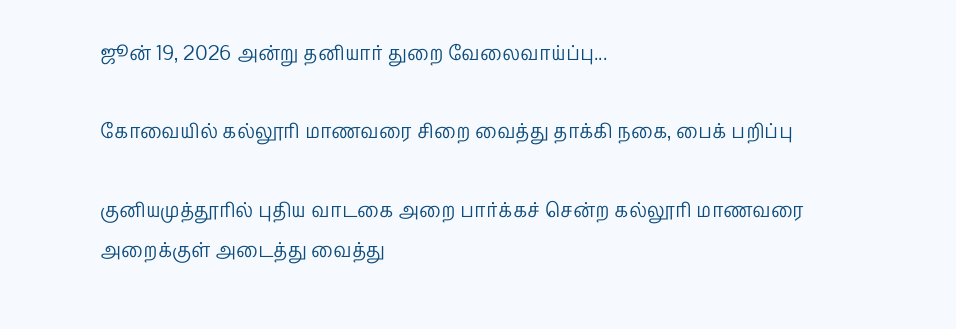ஜூன் 19, 2026 அன்று தனியார் துறை வேலைவாய்ப்பு...

கோவையில் கல்லூரி மாணவரை சிறை வைத்து தாக்கி நகை, பைக் பறிப்பு

குனியமுத்தூரில் புதிய வாடகை அறை பார்க்கச் சென்ற கல்லூரி மாணவரை அறைக்குள் அடைத்து வைத்து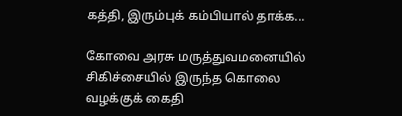கத்தி, இரும்புக் கம்பியால் தாக்க...

கோவை அரசு மருத்துவமனையில் சிகிச்சையில் இருந்த கொலை வழக்குக் கைதி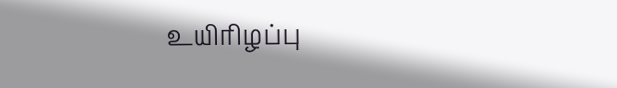உயிரிழப்பு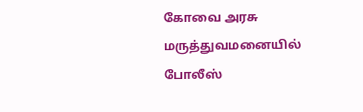கோவை அரசு மருத்துவமனையில் போலீஸ்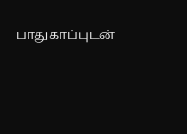பாதுகாப்புடன்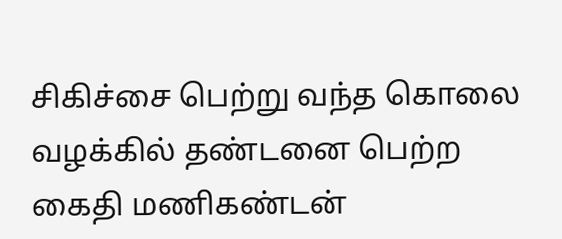சிகிச்சை பெற்று வந்த கொலை வழக்கில் தண்டனை பெற்ற கைதி மணிகண்டன்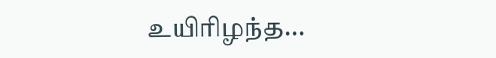உயிரிழந்த...